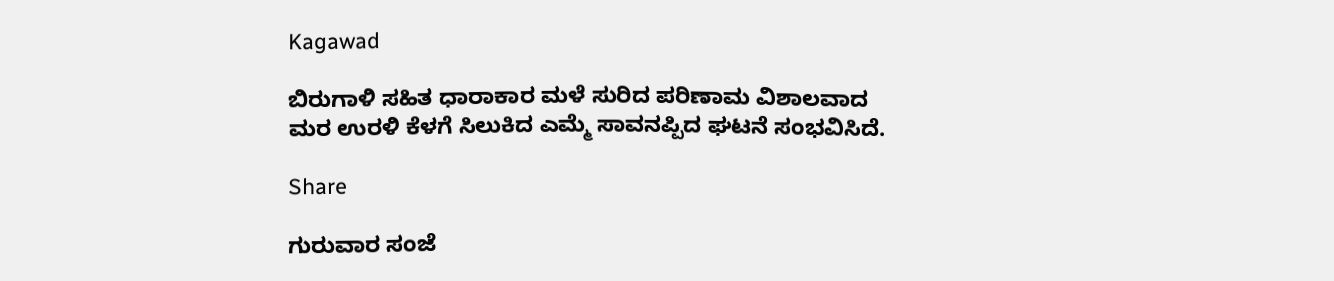Kagawad

ಬಿರುಗಾಳಿ ಸಹಿತ ಧಾರಾಕಾರ ಮಳೆ ಸುರಿದ ಪರಿಣಾಮ ವಿಶಾಲವಾದ ಮರ ಉರಳಿ ಕೆಳಗೆ ಸಿಲುಕಿದ ಎಮ್ಮೆ ಸಾವನಪ್ಪಿದ ಘಟನೆ ಸಂಭವಿಸಿದೆ.

Share

ಗುರುವಾರ ಸಂಜೆ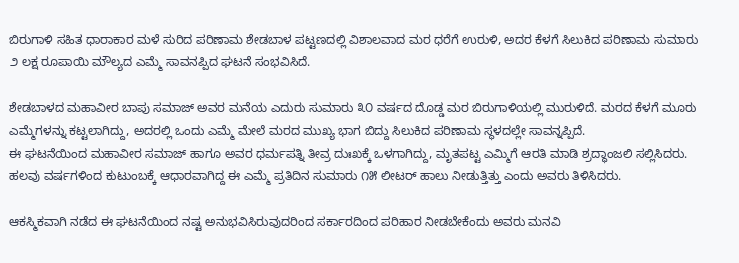ಬಿರುಗಾಳಿ ಸಹಿತ ಧಾರಾಕಾರ ಮಳೆ ಸುರಿದ ಪರಿಣಾಮ ಶೇಡಬಾಳ ಪಟ್ಟಣದಲ್ಲಿ ವಿಶಾಲವಾದ ಮರ ಧರೆಗೆ ಉರುಳಿ, ಅದರ ಕೆಳಗೆ ಸಿಲುಕಿದ ಪರಿಣಾಮ ಸುಮಾರು ೨ ಲಕ್ಷ ರೂಪಾಯಿ ಮೌಲ್ಯದ ಎಮ್ಮೆ ಸಾವನಪ್ಪಿದ ಘಟನೆ ಸಂಭವಿಸಿದೆ.

ಶೇಡಬಾಳದ ಮಹಾವೀರ ಬಾಪು ಸಮಾಜ್ ಅವರ ಮನೆಯ ಎದುರು ಸುಮಾರು ೩೦ ವರ್ಷದ ದೊಡ್ಡ ಮರ ಬಿರುಗಾಳಿಯಲ್ಲಿ ಮುರುಳಿದೆ. ಮರದ ಕೆಳಗೆ ಮೂರು ಎಮ್ಮೆಗಳನ್ನು ಕಟ್ಟಲಾಗಿದ್ದು, ಅದರಲ್ಲಿ ಒಂದು ಎಮ್ಮೆ ಮೇಲೆ ಮರದ ಮುಖ್ಯ ಭಾಗ ಬಿದ್ದು ಸಿಲುಕಿದ ಪರಿಣಾಮ ಸ್ಥಳದಲ್ಲೇ ಸಾವನ್ನಪ್ಪಿದೆ.
ಈ ಘಟನೆಯಿಂದ ಮಹಾವೀರ ಸಮಾಜ್ ಹಾಗೂ ಅವರ ಧರ್ಮಪತ್ನಿ ತೀವ್ರ ದುಃಖಕ್ಕೆ ಒಳಗಾಗಿದ್ದು, ಮೃತಪಟ್ಟ ಎಮ್ಮಿಗೆ ಆರತಿ ಮಾಡಿ ಶ್ರದ್ಧಾಂಜಲಿ ಸಲ್ಲಿಸಿದರು. ಹಲವು ವರ್ಷಗಳಿಂದ ಕುಟುಂಬಕ್ಕೆ ಆಧಾರವಾಗಿದ್ದ ಈ ಎಮ್ಮೆ ಪ್ರತಿದಿನ ಸುಮಾರು ೧೫ ಲೀಟರ್ ಹಾಲು ನೀಡುತ್ತಿತ್ತು ಎಂದು ಅವರು ತಿಳಿಸಿದರು.

ಆಕಸ್ಮಿಕವಾಗಿ ನಡೆದ ಈ ಘಟನೆಯಿಂದ ನಷ್ಟ ಅನುಭವಿಸಿರುವುದರಿಂದ ಸರ್ಕಾರದಿಂದ ಪರಿಹಾರ ನೀಡಬೇಕೆಂದು ಅವರು ಮನವಿ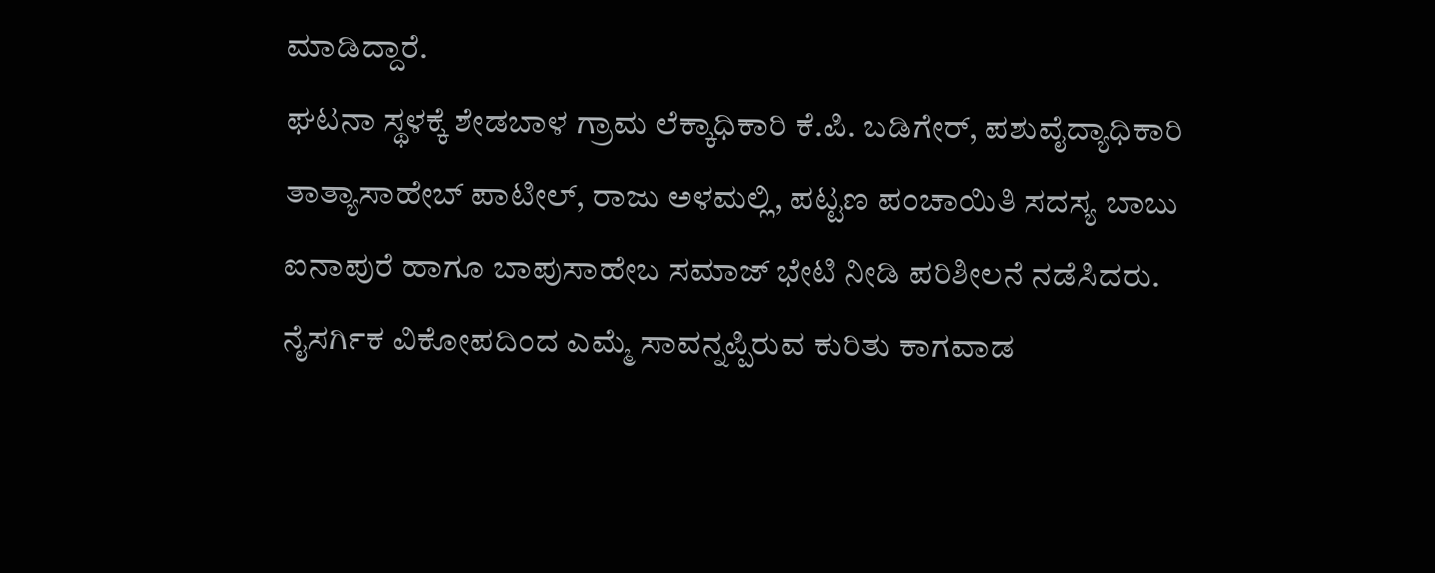ಮಾಡಿದ್ದಾರೆ.
ಘಟನಾ ಸ್ಥಳಕ್ಕೆ ಶೇಡಬಾಳ ಗ್ರಾಮ ಲೆಕ್ಕಾಧಿಕಾರಿ ಕೆ.ಪಿ. ಬಡಿಗೇರ್, ಪಶುವೈದ್ಯಾಧಿಕಾರಿ ತಾತ್ಯಾಸಾಹೇಬ್ ಪಾಟೀಲ್, ರಾಜು ಅಳಮಲ್ಲಿ, ಪಟ್ಟಣ ಪಂಚಾಯಿತಿ ಸದಸ್ಯ ಬಾಬು ಐನಾಪುರೆ ಹಾಗೂ ಬಾಪುಸಾಹೇಬ ಸಮಾಜ್ ಭೇಟಿ ನೀಡಿ ಪರಿಶೀಲನೆ ನಡೆಸಿದರು. ನೈಸರ್ಗಿಕ ವಿಕೋಪದಿಂದ ಎಮ್ಮೆ ಸಾವನ್ನಪ್ಪಿರುವ ಕುರಿತು ಕಾಗವಾಡ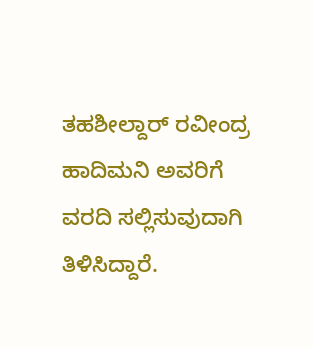ತಹಶೀಲ್ದಾರ್ ರವೀಂದ್ರ ಹಾದಿಮನಿ ಅವರಿಗೆ ವರದಿ ಸಲ್ಲಿಸುವುದಾಗಿ ತಿಳಿಸಿದ್ದಾರೆ.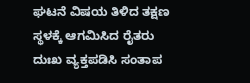ಘಟನೆ ವಿಷಯ ತಿಳಿದ ತಕ್ಷಣ ಸ್ಥಳಕ್ಕೆ ಆಗಮಿಸಿದ ರೈತರು ದುಃಖ ವ್ಯಕ್ತಪಡಿಸಿ ಸಂತಾಪ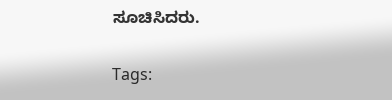ಸೂಚಿಸಿದರು.

Tags: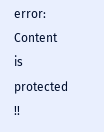error: Content is protected !!